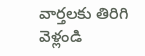వార్తలకు తిరిగి వెళ్లండి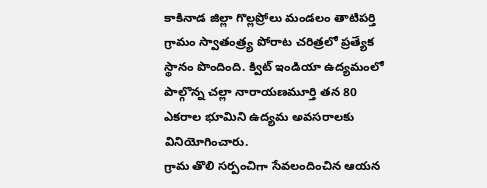కాకినాడ జిల్లా గొల్లప్రోలు మండలం తాటిపర్తి గ్రామం స్వాతంత్ర్య పోరాట చరిత్రలో ప్రత్యేక స్థానం పొందింది. క్విట్ ఇండియా ఉద్యమంలో పాల్గొన్న చల్లా నారాయణమూర్తి తన 80 ఎకరాల భూమిని ఉద్యమ అవసరాలకు వినియోగించారు.
గ్రామ తొలి సర్పంచిగా సేవలందించిన ఆయన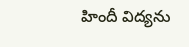హిందీ విద్యను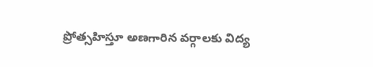ప్రోత్సహిస్తూ అణగారిన వర్గాలకు విద్య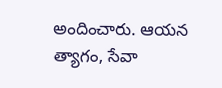అందించారు. ఆయన త్యాగం, సేవా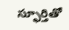స్ఫూర్తితో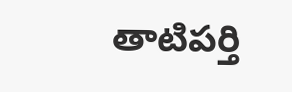తాటిపర్తి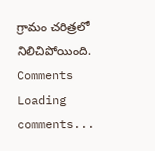గ్రామం చరిత్రలో నిలిచిపోయింది.
Comments
Loading comments...